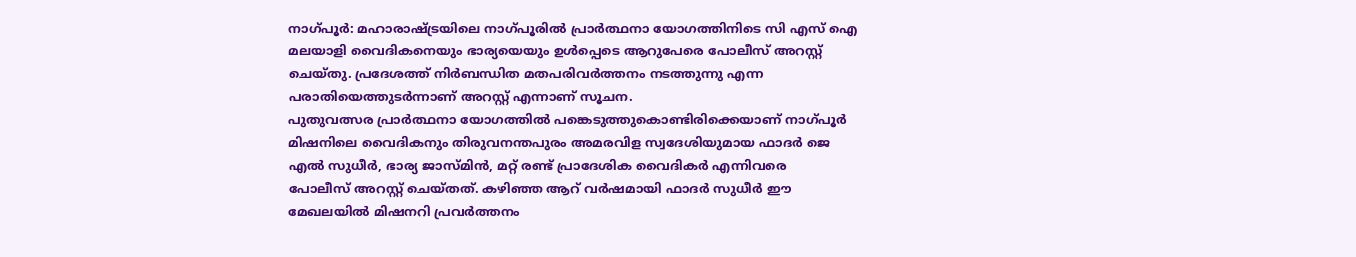നാഗ്പൂർ: മഹാരാഷ്ട്രയിലെ നാഗ്പൂരിൽ പ്രാർത്ഥനാ യോഗത്തിനിടെ സി എസ് ഐ മലയാളി വൈദികനെയും ഭാര്യയെയും ഉൾപ്പെടെ ആറുപേരെ പോലീസ് അറസ്റ്റ് ചെയ്തു. പ്രദേശത്ത് നിർബന്ധിത മതപരിവർത്തനം നടത്തുന്നു എന്ന പരാതിയെത്തുടർന്നാണ് അറസ്റ്റ് എന്നാണ് സൂചന.
പുതുവത്സര പ്രാർത്ഥനാ യോഗത്തിൽ പങ്കെടുത്തുകൊണ്ടിരിക്കെയാണ് നാഗ്പൂർ മിഷനിലെ വൈദികനും തിരുവനന്തപുരം അമരവിള സ്വദേശിയുമായ ഫാദർ ജെ എൽ സുധീർ, ഭാര്യ ജാസ്മിൻ, മറ്റ് രണ്ട് പ്രാദേശിക വൈദികർ എന്നിവരെ
പോലീസ് അറസ്റ്റ് ചെയ്തത്. കഴിഞ്ഞ ആറ് വർഷമായി ഫാദർ സുധീർ ഈ മേഖലയിൽ മിഷനറി പ്രവർത്തനം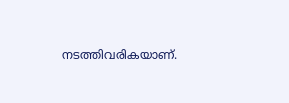നടത്തിവരികയാണ്.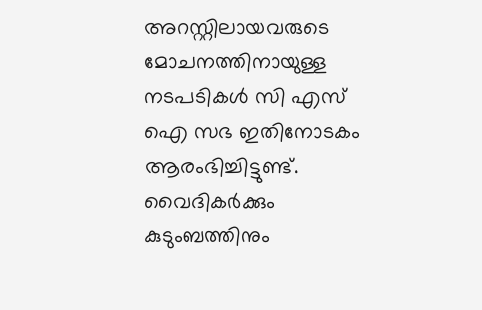അറസ്റ്റിലായവരുടെ മോചനത്തിനായുള്ള നടപടികൾ സി എസ് ഐ സഭ ഇതിനോടകം ആരംഭിച്ചിട്ടുണ്ട്. വൈദികർക്കും കുടുംബത്തിനും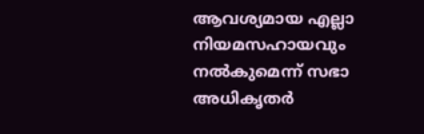ആവശ്യമായ എല്ലാ നിയമസഹായവും നൽകുമെന്ന് സഭാ അധികൃതർ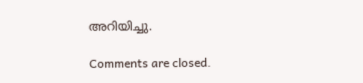അറിയിച്ചു.

Comments are closed.